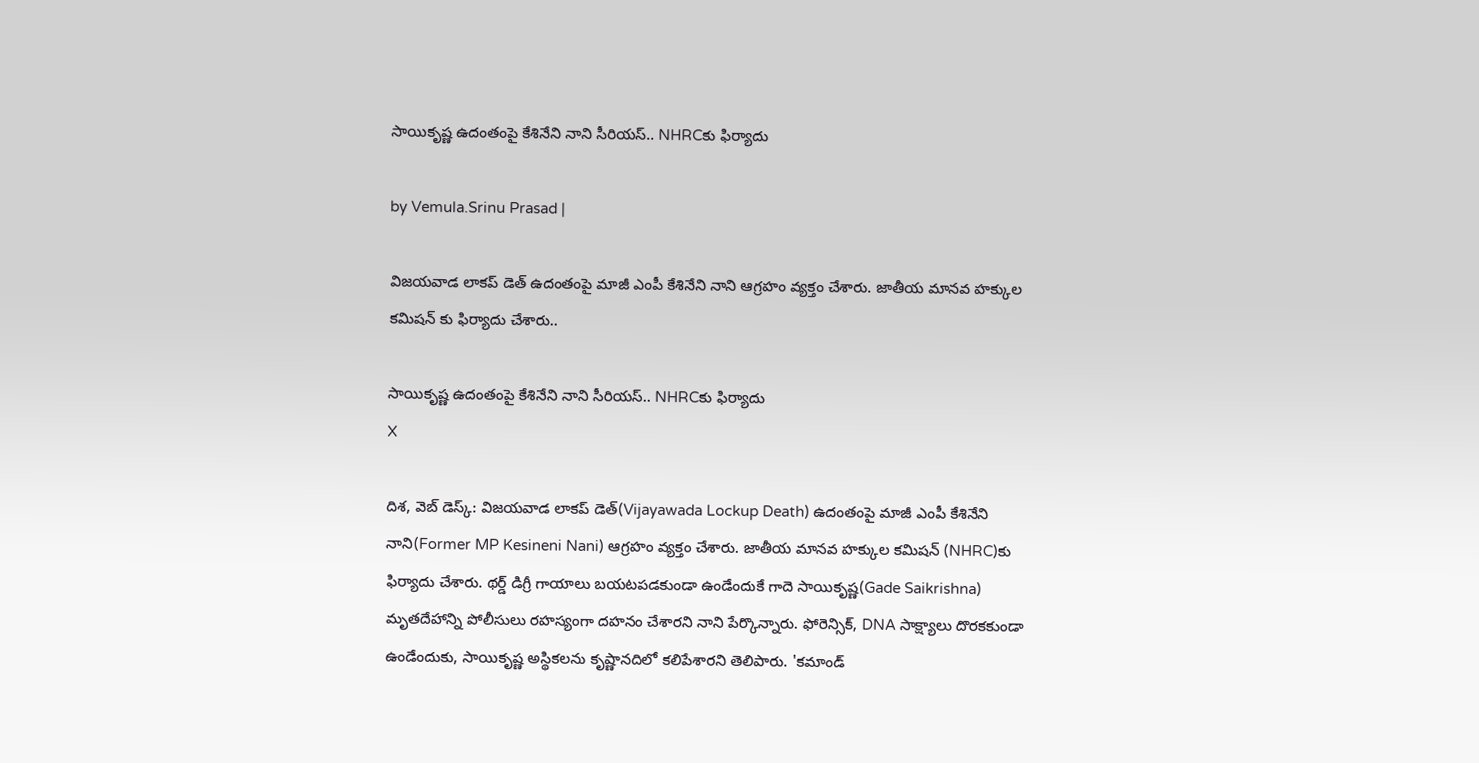సాయికృష్ణ ఉదంతంపై కేశినేని నాని సీరియస్.. NHRCకు ఫిర్యాదు

by Vemula.Srinu Prasad |

విజయవాడ లాకప్ డెత్ ఉదంతంపై మాజీ ఎంపీ కేశినేని నాని ఆగ్రహం వ్యక్తం చేశారు. జాతీయ మానవ హక్కుల కమిషన్ కు ఫిర్యాదు చేశారు..

సాయికృష్ణ ఉదంతంపై కేశినేని నాని సీరియస్.. NHRCకు ఫిర్యాదు
X

దిశ, వెబ్ డెస్క్: విజయవాడ లాకప్ డెత్(Vijayawada Lockup Death) ఉదంతంపై మాజీ ఎంపీ కేశినేని నాని(Former MP Kesineni Nani) ఆగ్రహం వ్యక్తం చేశారు. జాతీయ మానవ హక్కుల కమిషన్ (NHRC)కు ఫిర్యాదు చేశారు. థర్డ్ డిగ్రీ గాయాలు బయటపడకుండా ఉండేందుకే గాదె సాయికృష్ణ(Gade Saikrishna) మృతదేహాన్ని పోలీసులు రహస్యంగా దహనం చేశారని నాని పేర్కొన్నారు. ఫోరెన్సిక్, DNA సాక్ష్యాలు దొరకకుండా ఉండేందుకు, సాయికృష్ణ అస్థికలను కృష్ణానదిలో కలిపేశారని తెలిపారు. 'కమాండ్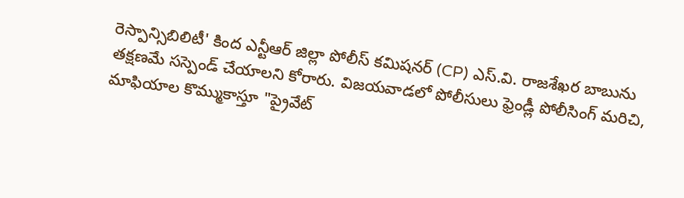రెస్పాన్సిబిలిటీ' కింద ఎన్టీఆర్ జిల్లా పోలీస్ కమిషనర్ (CP) ఎస్.వి. రాజశేఖర బాబును తక్షణమే సస్పెండ్ చేయాలని కోరారు. విజయవాడలో పోలీసులు ఫ్రెండ్లీ పోలీసింగ్ మరిచి, మాఫియాల కొమ్ముకాస్తూ "ప్రైవేట్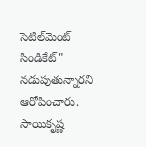సెటిల్‌మెంట్ సిండికేట్" నడుపుతున్నారని ఆరోపించారు. సాయికృష్ణ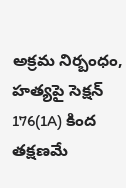అక్రమ నిర్బంధం, హత్యపై సెక్షన్ 176(1A) కింద తక్షణమే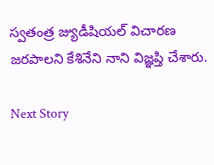స్వతంత్ర జ్యుడీషియల్ విచారణ జరపాలని కేశినేని నాని విజ్ఞప్తి చేశారు.

Next Story